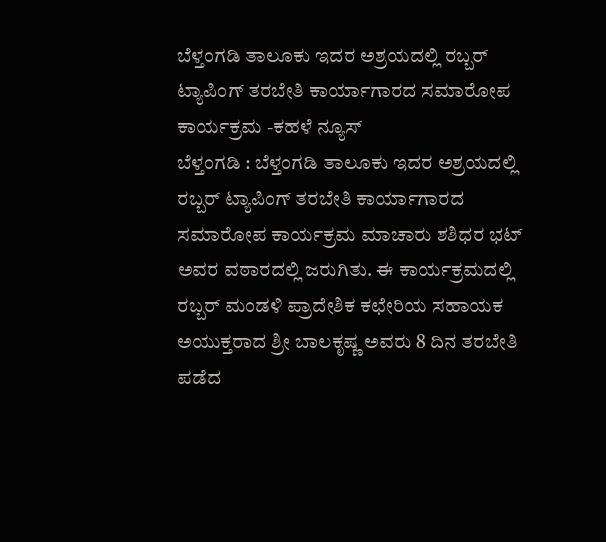ಬೆಳ್ತಂಗಡಿ ತಾಲೂಕು ಇದರ ಅಶ್ರಯದಲ್ಲಿ ರಬ್ಬರ್ ಟ್ಯಾಪಿಂಗ್ ತರಬೇತಿ ಕಾರ್ಯಾಗಾರದ ಸಮಾರೋಪ ಕಾರ್ಯಕ್ರಮ -ಕಹಳೆ ನ್ಯೂಸ್
ಬೆಳ್ತಂಗಡಿ : ಬೆಳ್ತಂಗಡಿ ತಾಲೂಕು ಇದರ ಅಶ್ರಯದಲ್ಲಿ ರಬ್ಬರ್ ಟ್ಯಾಪಿಂಗ್ ತರಬೇತಿ ಕಾರ್ಯಾಗಾರದ ಸಮಾರೋಪ ಕಾರ್ಯಕ್ರಮ ಮಾಚಾರು ಶಶಿಧರ ಭಟ್ ಅವರ ವಠಾರದಲ್ಲಿ ಜರುಗಿತು. ಈ ಕಾರ್ಯಕ್ರಮದಲ್ಲಿ ರಬ್ಬರ್ ಮಂಡಳಿ ಪ್ರಾದೇಶಿಕ ಕಛೇರಿಯ ಸಹಾಯಕ ಅಯುಕ್ತರಾದ ಶ್ರೀ ಬಾಲಕೃಷ್ಣ ಅವರು 8 ದಿನ ತರಬೇತಿ ಪಡೆದ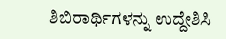ಶಿಬಿರಾರ್ಥಿಗಳನ್ನು ಉದ್ದೇಶಿಸಿ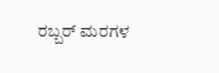ರಬ್ಬರ್ ಮರಗಳ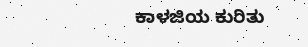ಕಾಳಜಿಯ ಕುರಿತು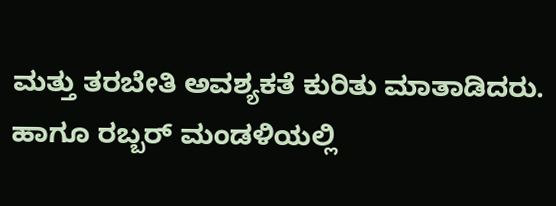ಮತ್ತು ತರಬೇತಿ ಅವಶ್ಯಕತೆ ಕುರಿತು ಮಾತಾಡಿದರು. ಹಾಗೂ ರಬ್ಬರ್ ಮಂಡಳಿಯಲ್ಲಿ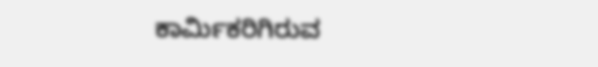ಕಾರ್ಮಿಕರಿಗಿರುವ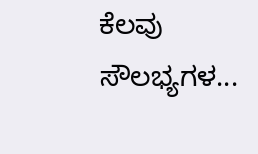ಕೆಲವು ಸೌಲಭ್ಯಗಳ...